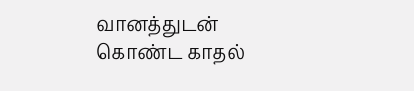வானத்துடன் கொண்ட காதல்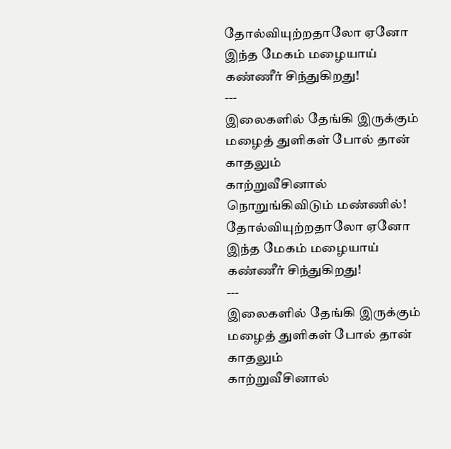தோல்வியுற்றதாலோ ஏனோ
இந்த மேகம் மழையாய்
கண்ணீர் சிந்துகிறது!
---
இலைகளில் தேங்கி இருக்கும்
மழைத் துளிகள் போல் தான் காதலும்
காற்றுவீசினால் நொறுங்கிவிடும் மண்ணில்!
தோல்வியுற்றதாலோ ஏனோ
இந்த மேகம் மழையாய்
கண்ணீர் சிந்துகிறது!
---
இலைகளில் தேங்கி இருக்கும்
மழைத் துளிகள் போல் தான் காதலும்
காற்றுவீசினால்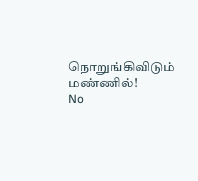நொறுங்கிவிடும் மண்ணில்!
No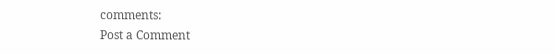comments:
Post a Comment